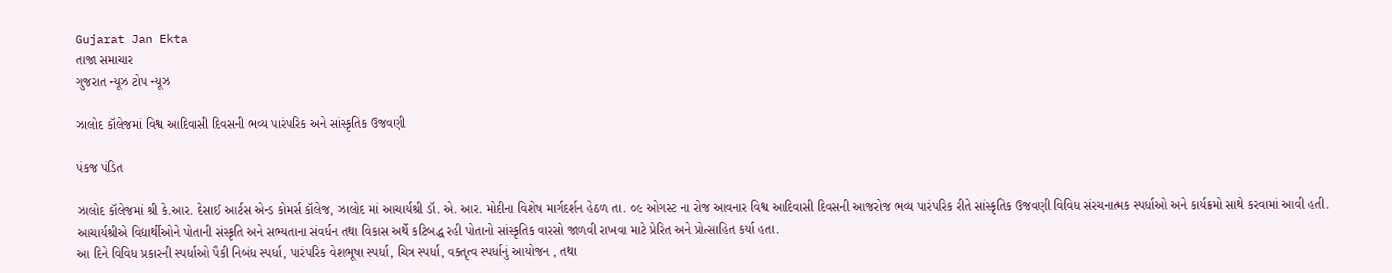Gujarat Jan Ekta
તાજા સમાચાર
ગુજરાત ન્યૂઝ ટોપ ન્યૂઝ

ઝાલોદ કૉલેજમાં વિશ્વ આદિવાસી દિવસની ભવ્ય પારંપરિક અને સાંસ્કૃતિક ઉજવણી

પંકજ પંડિત

ઝાલોદ કૉલેજમાં શ્રી કે.આર. દેસાઈ આર્ટસ એન્ડ કોમર્સ કૉલેજ, ઝાલોદ માં આચાર્યશ્રી ડૉ. એ. આર. મોદીના વિશેષ માર્ગદર્શન હેઠળ તા. ૦૯ ઓગસ્ટ ના રોજ આવનાર વિશ્વ આદિવાસી દિવસની આજરોજ ભવ્ય પારંપરિક રીતે સાંસ્કૃતિક ઉજવણી વિવિધ સંરચનાત્મક સ્પર્ધાઓ અને કાર્યક્રમો સાથે કરવામાં આવી હતી.
આચાર્યશ્રીએ વિદ્યાર્થીઓને પોતાની સંસ્કૃતિ અને સભ્યતાના સંવર્ધન તથા વિકાસ અર્થે કટિબદ્ધ રહી પોતાનો સાંસ્કૃતિક વારસો જાળવી રાખવા માટે પ્રેરિત અને પ્રોત્સાહિત કર્યા હતા.
આ દિને વિવિધ પ્રકારની સ્પર્ધાઓ પૈકી નિબંધ સ્પર્ધા, પારંપરિક વેશભૂષા સ્પર્ધા, ચિત્ર સ્પર્ધા, વક્તૃત્વ સ્પર્ધાનું આયોજન , તથા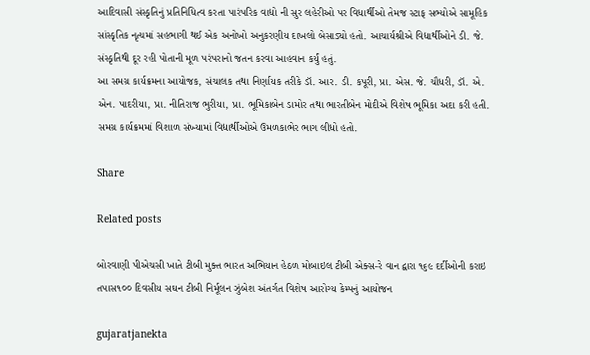આદિવાસી સંસ્કૃતિનું પ્રતિનિધિત્વ કરતા પારંપરિક વાદ્યો ની સુર લહેરીઓ પર વિધાર્થીઓ તેમજ સ્ટાફ સભ્યોએ સામૂહિક સાંસ્કૃતિક નૃત્યમાં સહભાગી થઈ એક અનોખો અનુકરણીય દાખલો બેસાડ્યો હતો. આચાર્યશ્રીએ વિદ્યાર્થીઓને ડી. જે. સંસ્કૃતિથી દૂર રહી પોતાની મૂળ પરંપરાનો જતન કરવા આહવાન કર્યું હતું.
આ સમગ્ર કાર્યક્રમના આયોજક, સંચાલક તથા નિર્ણાયક તરીકે ડૉ. આર. ડી. કપૂરી, પ્રા. એસ. જે. ચૌધરી, ડૉ. એ. એન. પાદરીયા, પ્રા. નીતિરાજ ભુરીયા, પ્રા. ભૂમિકાબેન ડામોર તથા ભારતીબેન મોદીએ વિશેષ ભૂમિકા અદા કરી હતી. સમગ્ર કાર્યક્રમમાં વિશાળ સંખ્યામાં વિદ્યાર્થીઓએ ઉમળકાભેર ભાગ લીધો હતો.

Share

Related posts

બોરવાણી પીએચસી ખાતે ટીબી મુક્ત ભારત અભિયાન હેઠળ મોબાઇલ ટીબી એક્સ-રે વાન દ્વારા ૧૬૯ દર્દીઓની કરાઇ તપાસ૧૦૦ દિવસીય સઘન ટીબી નિર્મૂલન ઝુંબેશ અંતર્ગત વિશેષ આરોગ્ય કેમ્પનું આયોજન

gujaratjanekta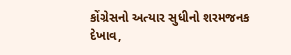કોંગ્રેસનો અત્યાર સુધીનો શરમજનક દેખાવ,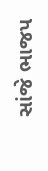સાંજે ભાજપ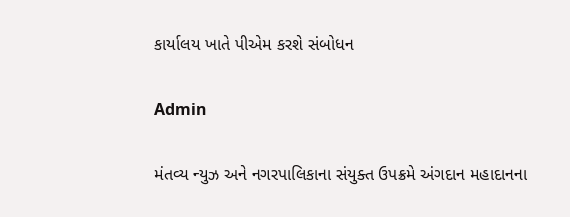કાર્યાલય ખાતે પીએમ કરશે સંબોધન

Admin

મંતવ્ય ન્યુઝ અને નગરપાલિકાના સંયુક્ત ઉપક્રમે અંગદાન મહાદાનના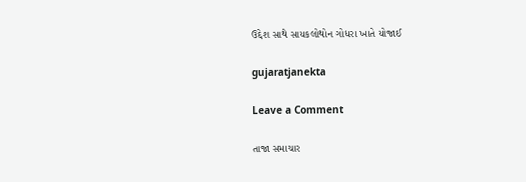ઉદ્દેશ સાથે સાયકલોથોન ગોધરા ખાતે યોજાઈ

gujaratjanekta

Leave a Comment

તાજા સમાચાર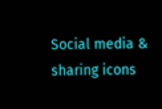Social media & sharing icons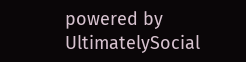powered by UltimatelySocial